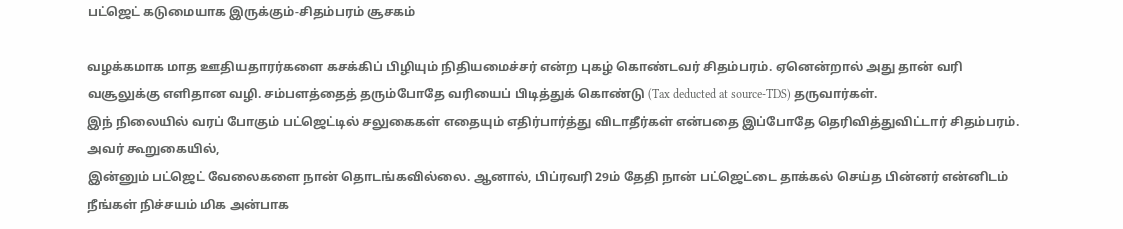பட்ஜெட் கடுமையாக இருக்கும்-சிதம்பரம் சூசகம்

வழக்கமாக மாத ஊதியதாரர்களை கசக்கிப் பிழியும் நிதியமைச்சர் என்ற புகழ் கொண்டவர் சிதம்பரம். ஏனென்றால் அது தான் வரி வசூலுக்கு எளிதான வழி. சம்பளத்தைத் தரும்போதே வரியைப் பிடித்துக் கொண்டு (Tax deducted at source-TDS) தருவார்கள்.
இந் நிலையில் வரப் போகும் பட்ஜெட்டில் சலுகைகள் எதையும் எதிர்பார்த்து விடாதீர்கள் என்பதை இப்போதே தெரிவித்துவிட்டார் சிதம்பரம். அவர் கூறுகையில்,
இன்னும் பட்ஜெட் வேலைகளை நான் தொடங்கவில்லை. ஆனால், பிப்ரவரி 29ம் தேதி நான் பட்ஜெட்டை தாக்கல் செய்த பின்னர் என்னிடம் நீங்கள் நிச்சயம் மிக அன்பாக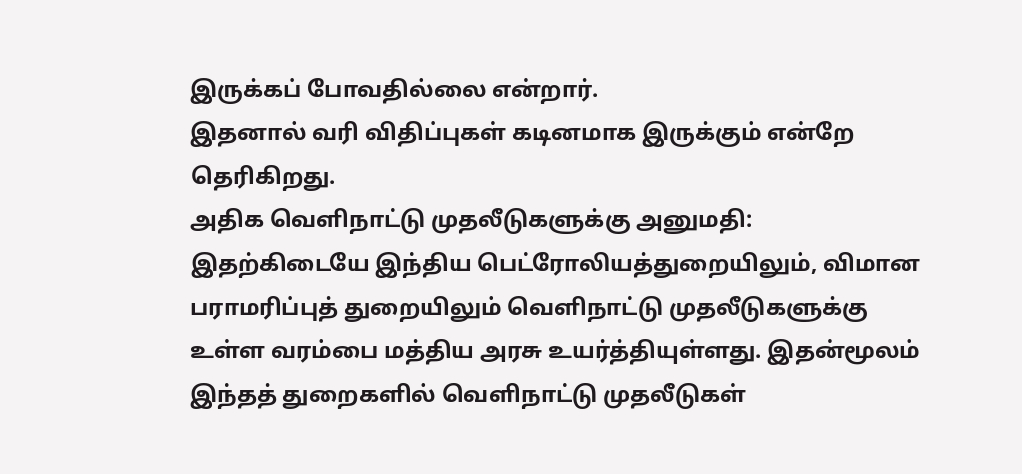இருக்கப் போவதில்லை என்றார்.
இதனால் வரி விதிப்புகள் கடினமாக இருக்கும் என்றே தெரிகிறது.
அதிக வெளிநாட்டு முதலீடுகளுக்கு அனுமதி:
இதற்கிடையே இந்திய பெட்ரோலியத்துறையிலும், விமான பராமரிப்புத் துறையிலும் வெளிநாட்டு முதலீடுகளுக்கு உள்ள வரம்பை மத்திய அரசு உயர்த்தியுள்ளது. இதன்மூலம் இந்தத் துறைகளில் வெளிநாட்டு முதலீடுகள்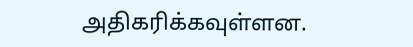அதிகரிக்கவுள்ளன.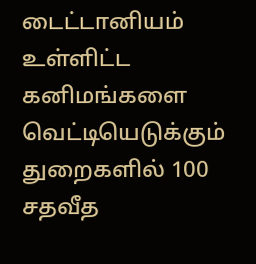டைட்டானியம் உள்ளிட்ட கனிமங்களை வெட்டியெடுக்கும் துறைகளில் 100 சதவீத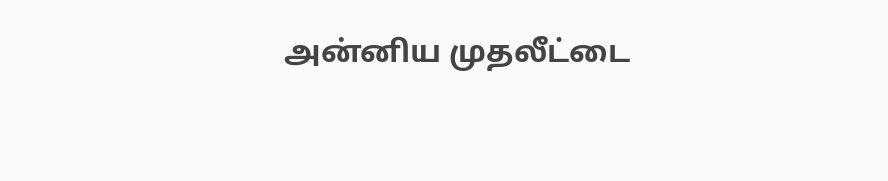அன்னிய முதலீட்டை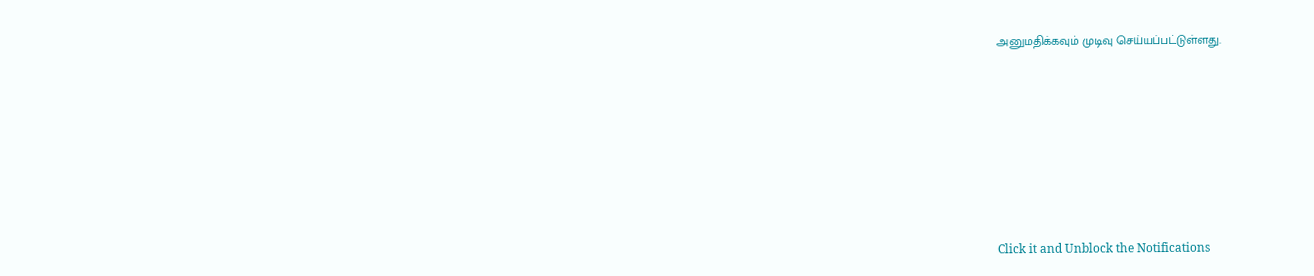அனுமதிக்கவும் முடிவு செய்யப்பட்டுள்ளது.












Click it and Unblock the Notifications